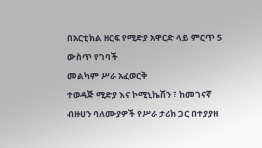በአርቲክል ዘርፍ የሚድያ አዋርድ ላይ ምርጥ 5 ውስጥ የገባች
መልካም ሥራ አፈወርቅ
ተወዳጅ ሚድያ እና ኮሚኒኬሽን ፣ ከመገናኛ ብዙሀን ባለሙያዎች የሥራ ታሪክ ጋር በተያያዘ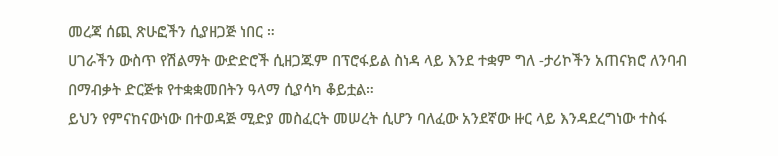መረጃ ሰጪ ጽሁፎችን ሲያዘጋጅ ነበር ።
ሀገራችን ውስጥ የሽልማት ውድድሮች ሲዘጋጁም በፕሮፋይል ስነዳ ላይ እንደ ተቋም ግለ -ታሪኮችን አጠናክሮ ለንባብ በማብቃት ድርጅቱ የተቋቋመበትን ዓላማ ሲያሳካ ቆይቷል።
ይህን የምናከናውነው በተወዳጅ ሚድያ መስፈርት መሠረት ሲሆን ባለፈው አንደኛው ዙር ላይ እንዳደረግነው ተስፋ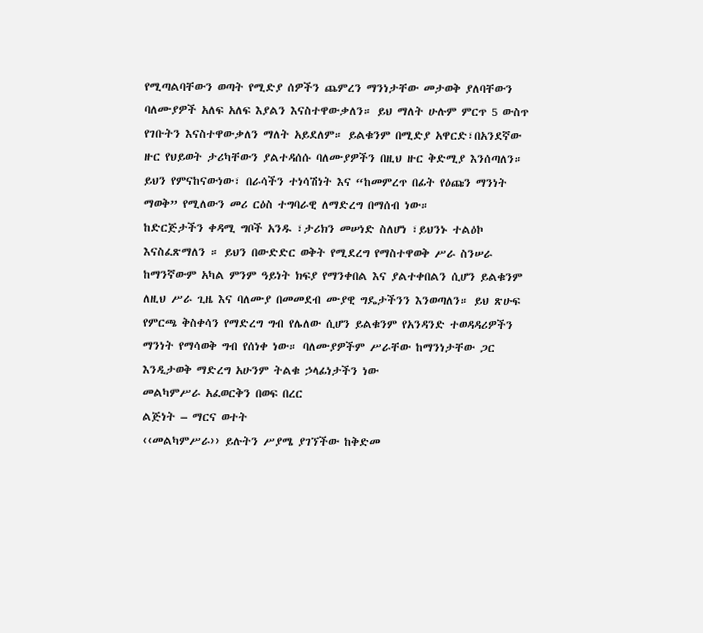የሚጣልባቸውን ወጣት የሚድያ ሰዎችን ጨምረን ማንነታቸው መታወቅ ያለባቸውን ባለሙያዎች አለፍ አለፍ እያልን እናስተዋውቃለን። ይህ ማለት ሁሉም ምርጥ 5 ውስጥ የገቡትን እናስተዋውቃለን ማለት አይደለም። ይልቁንም በሚድያ አዋርድ፣በአንደኛው ዙር የህይወት ታሪካቸውን ያልተዳሰሱ ባለሙያዎችን በዚህ ዙር ቅድሚያ እንሰጣለን።
ይህን የምናከናውነው፣ በራሳችን ተነሳሽነት እና “ከመምረጥ በፊት የዕጩን ማንነት ማወቅ” የሚለውን መሪ ርዕስ ተግባራዊ ለማድረግ በማሰብ ነው።
ከድርጅታችን ቀዳሚ ግቦች አንዱ ፣ታሪክን መሠነድ ስለሆነ ፣ይህንኑ ተልዕኮ እናስፈጽማለን ። ይህን በውድድር ወቅት የሚደረግ የማስተዋወቅ ሥራ ስንሠራ ከማንኛውም አካል ምንም ዓይነት ክፍያ የማንቀበል እና ያልተቀበልን ሲሆን ይልቁንም ለዚህ ሥራ ጊዜ እና ባለሙያ በመመደብ ሙያዊ ግዴታችንን እንወጣለን። ይህ ጽሁፍ የምርጫ ቅስቀሳን የማድረግ ግብ የሌለው ሲሆን ይልቁንም የአንዳንድ ተወዳዳሪዎችን ማንነት የማሳወቅ ግብ የሰነቀ ነው። ባለሙያዎችም ሥራቸው ከማንነታቸው ጋር እንዲታወቅ ማድረግ አሁንም ትልቁ ኃላፊነታችን ነው
መልካምሥራ አፈወርቅን በወፍ በረር
ልጅነት – ማርና ወተት
‹‹መልካምሥራ›› ይሉትን ሥያሜ ያገኘችው ከቅድመ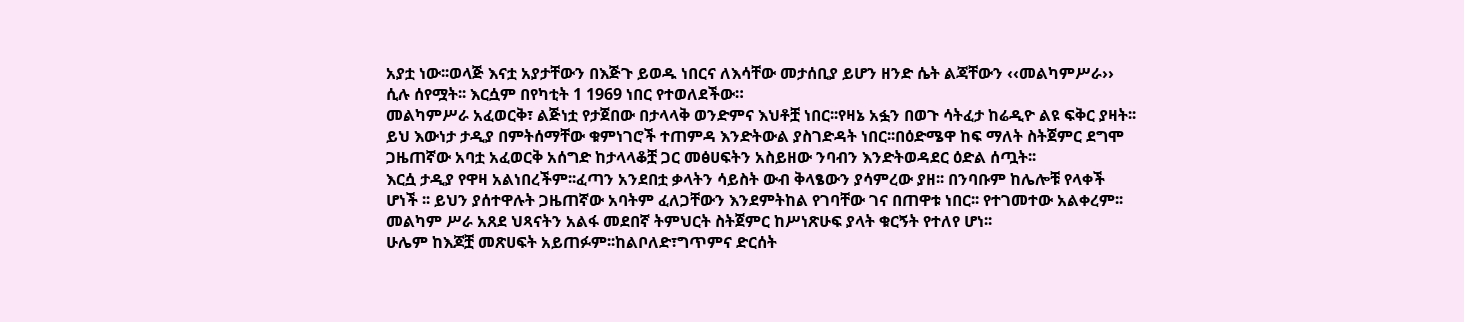አያቷ ነው፡፡ወላጅ እናቷ አያታቸውን በእጅጉ ይወዱ ነበርና ለእሳቸው መታሰቢያ ይሆን ዘንድ ሴት ልጃቸውን ‹‹መልካምሥራ›› ሲሉ ሰየሟት፡፡ እርሷም በየካቲት 1 1969 ነበር የተወለደችው።
መልካምሥራ አፈወርቅ፣ ልጅነቷ የታጀበው በታላላቅ ወንድምና እህቶቿ ነበር፡፡የዛኔ አፏን በወጉ ሳትፈታ ከሬዲዮ ልዩ ፍቅር ያዛት፡፡ ይህ እውነታ ታዲያ በምትሰማቸው ቁምነገሮች ተጠምዳ እንድትውል ያስገድዳት ነበር፡፡በዕድሜዋ ከፍ ማለት ስትጀምር ደግሞ ጋዜጠኛው አባቷ አፈወርቅ አሰግድ ከታላላቆቿ ጋር መፅሀፍትን አስይዘው ንባብን እንድትወዳደር ዕድል ሰጧት፡፡
እርሷ ታዲያ የዋዛ አልነበረችም፡፡ፈጣን አንደበቷ ቃላትን ሳይስት ውብ ቅላፄውን ያሳምረው ያዘ፡፡ በንባቡም ከሌሎቹ የላቀች ሆነች ፡፡ ይህን ያሰተዋሉት ጋዜጠኛው አባትም ፈለጋቸውን እንደምትከል የገባቸው ገና በጠዋቱ ነበር፡፡ የተገመተው አልቀረም፡፡መልካም ሥራ አጸደ ህጻናትን አልፋ መደበኛ ትምህርት ስትጀምር ከሥነጽሁፍ ያላት ቁርኝት የተለየ ሆነ፡፡
ሁሌም ከእጆቿ መጽሀፍት አይጠፉም፡፡ከልቦለድ፣ግጥምና ድርሰት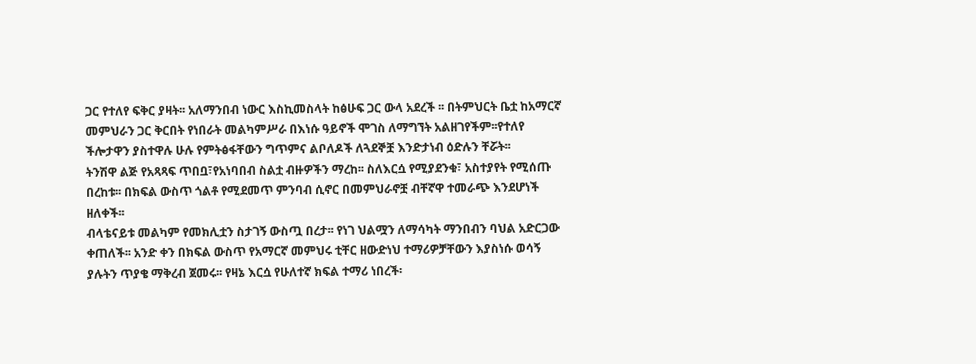ጋር የተለየ ፍቅር ያዛት፡፡ አለማንበብ ነውር እስኪመስላት ከፅሁፍ ጋር ውላ አደረች ፡፡ በትምህርት ቤቷ ከአማርኛ መምህራን ጋር ቅርበት የነበራት መልካምሥራ በእነሱ ዓይኖች ሞገስ ለማግኘት አልዘገየችም፡፡የተለየ ችሎታዋን ያስተዋሉ ሁሉ የምትፅፋቸውን ግጥምና ልቦለዶች ለጓደኞቿ እንድታነብ ዕድሉን ቸሯት፡፡
ትንሽዋ ልጅ የአጻጻፍ ጥበቧ፣የአነባበብ ስልቷ ብዙዎችን ማረከ፡፡ ስለእርሷ የሚያደንቁ፣ አስተያየት የሚሰጡ በረከቱ፡፡ በክፍል ውስጥ ጎልቶ የሚደመጥ ምንባብ ሲኖር በመምህራኖቿ ብቸኛዋ ተመራጭ እንደሆነች ዘለቀች፡፡
ብላቴናይቱ መልካም የመክሊቷን ስታገኝ ውስጧ በረታ፡፡ የነገ ህልሟን ለማሳካት ማንበብን ባህል አድርጋው ቀጠለች፡፡ አንድ ቀን በክፍል ውስጥ የአማርኛ መምህሩ ቲቸር ዘውድነህ ተማሪዎቻቸውን እያስነሱ ወሳኝ ያሉትን ጥያቄ ማቅረብ ጀመሩ፡፡ የዛኔ እርሷ የሁለተኛ ክፍል ተማሪ ነበረች፡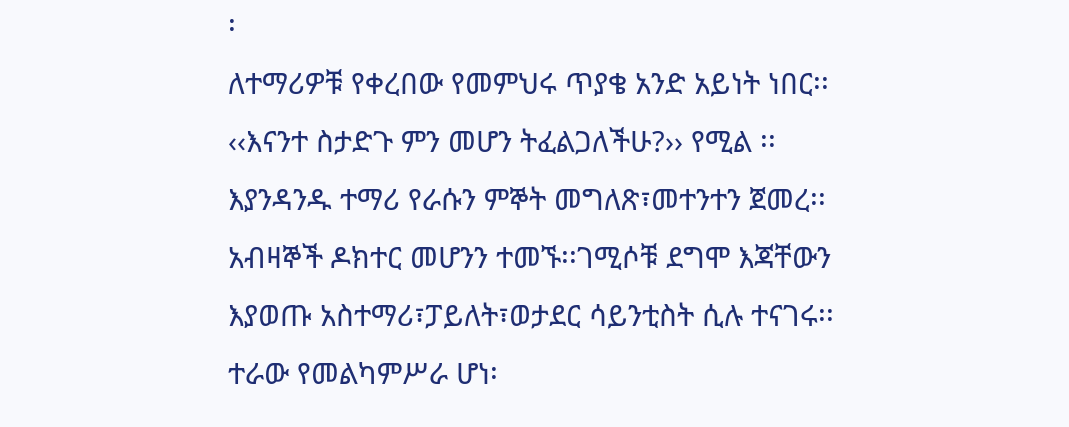፡
ለተማሪዎቹ የቀረበው የመምህሩ ጥያቄ አንድ አይነት ነበር፡፡ ‹‹እናንተ ስታድጉ ምን መሆን ትፈልጋለችሁ?›› የሚል ፡፡ እያንዳንዱ ተማሪ የራሱን ምኞት መግለጽ፣መተንተን ጀመረ፡፡አብዛኞች ዶክተር መሆንን ተመኙ፡፡ገሚሶቹ ደግሞ እጃቸውን እያወጡ አስተማሪ፣ፓይለት፣ወታደር ሳይንቲስት ሲሉ ተናገሩ፡፡ ተራው የመልካምሥራ ሆነ፡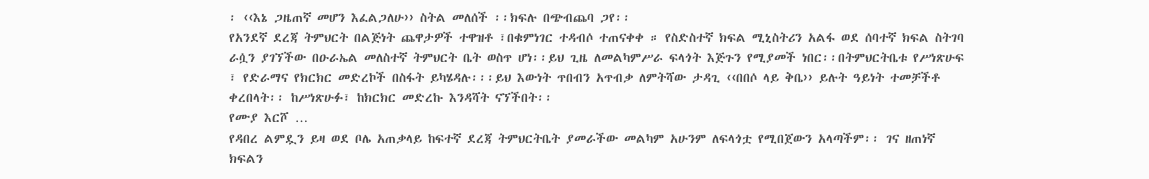፡ ‹‹እኔ ጋዜጠኛ መሆን እፈልጋለሁ›› ስትል መለሰች ፡፡ክፍሉ በጭብጨባ ጋየ፡፡
የአንደኛ ደረጃ ትምህርት በልጅነት ጨዋታዎች ተዋዝቶ ፣በቁምነገር ተዳብሶ ተጠናቀቀ ። የስድስተኛ ክፍል ሚኒስትሪን አልፋ ወደ ሰባተኛ ክፍል ስትገባ ራሷን ያገኘችው በዑራኤል መለስተኛ ትምህርት ቤት ወስጥ ሆነ፡፡ይህ ጊዜ ለመልካምሥራ ፍላጎት እጅጉን የሚያመች ነበር፡፡በትምህርትቤቱ የሥነጽሁፍ ፣ የድራማና የክርክር መድረኮች በስፋት ይካሄዳሉ፡፡፡ይህ እውነት ጥበብን አጥብቃ ለምትሻው ታዳጊ ‹‹በበሶ ላይ ቅቤ›› ይሉት ዓይነት ተመቻችቶ ቀረበላት፡፡ ከሥነጽሁፉ፣ ከክርክር መድረኩ እንዳሻት ናኘችበት፡፡
የሙያ እርሾ …
የዳበረ ልምዷን ይዛ ወደ ቦሌ አጠቃላይ ከፍተኛ ደረጃ ትምህርትቤት ያመራችው መልካም አሁንም ለፍላጎቷ የሚበጀውን አላጣችም፡፡ ገና ዘጠነኛ ክፍልን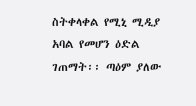ስትቀላቀል የሚኒ ሚዲያ አባል የመሆን ዕድል ገጠማት፡፡ ጣዕም ያለው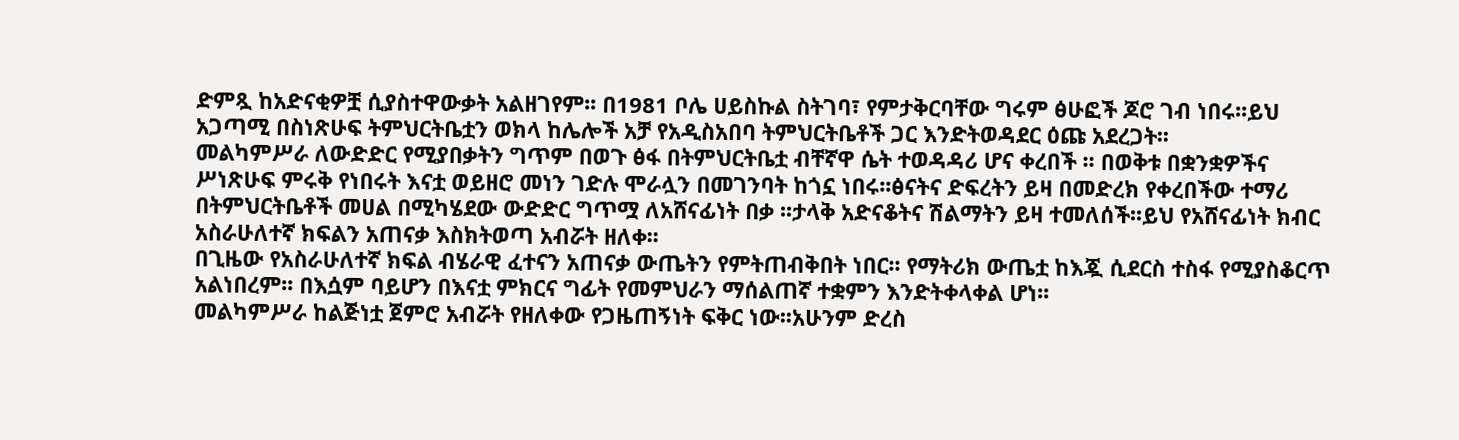ድምጿ ከአድናቂዎቿ ሲያስተዋውቃት አልዘገየም፡፡ በ1981 ቦሌ ሀይስኩል ስትገባ፣ የምታቅርባቸው ግሩም ፅሁፎች ጆሮ ገብ ነበሩ፡፡ይህ አጋጣሚ በስነጽሁፍ ትምህርትቤቷን ወክላ ከሌሎች አቻ የአዲስአበባ ትምህርትቤቶች ጋር እንድትወዳደር ዕጩ አደረጋት፡፡
መልካምሥራ ለውድድር የሚያበቃትን ግጥም በወጉ ፅፋ በትምህርትቤቷ ብቸኛዋ ሴት ተወዳዳሪ ሆና ቀረበች ፡፡ በወቅቱ በቋንቋዎችና ሥነጽሁፍ ምሩቅ የነበሩት እናቷ ወይዘሮ መነን ገድሉ ሞራሏን በመገንባት ከጎኗ ነበሩ፡፡ፅናትና ድፍረትን ይዛ በመድረክ የቀረበችው ተማሪ በትምህርትቤቶች መሀል በሚካሄደው ውድድር ግጥሟ ለአሸናፊነት በቃ ፡፡ታላቅ አድናቆትና ሽልማትን ይዛ ተመለሰች፡፡ይህ የአሸናፊነት ክብር አስራሁለተኛ ክፍልን አጠናቃ እስክትወጣ አብሯት ዘለቀ፡፡
በጊዜው የአስራሁለተኛ ክፍል ብሄራዊ ፈተናን አጠናቃ ውጤትን የምትጠብቅበት ነበር፡፡ የማትሪክ ውጤቷ ከእጇ ሲደርስ ተስፋ የሚያስቆርጥ አልነበረም፡፡ በእሷም ባይሆን በእናቷ ምክርና ግፊት የመምህራን ማሰልጠኛ ተቋምን እንድትቀላቀል ሆነ፡፡
መልካምሥራ ከልጅነቷ ጀምሮ አብሯት የዘለቀው የጋዜጠኝነት ፍቅር ነው፡፡አሁንም ድረስ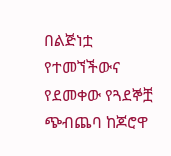በልጅነቷ የተመኘችውና የደመቀው የጓደኞቿ ጭብጨባ ከጆሮዋ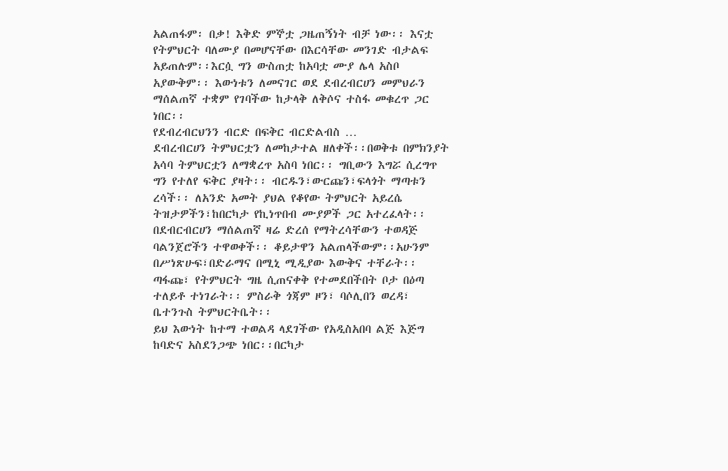አልጠፋም፡ በቃ! እቅድ ምኞቷ ጋዜጠኝነት ብቻ ነው፡፡ እናቷ የትምህርት ባለሙያ በመሆናቸው በእርሳቸው መንገድ ብታልፍ አይጠሉም፡፡እርሷ ግን ውስጠቷ ከአባቷ ሙያ ሌላ አስቦ አያውቅም፡፡ እውነቱን ለመናገር ወደ ደብረብርሀን መምህራን ማሰልጠኛ ተቋም የገባችው ከታላቅ ለቅሶና ተስፋ መቁረጥ ጋር ነበር፡፡
የደብረብርህንን ብርድ በፍቅር ብርድልብስ …
ደብረብርሀን ትምህርቷን ለመከታተል ዘለቀች፡፡በወቅቱ በምክንያት አሳባ ትምህርቷን ለማቋረጥ አስባ ነበር፡፡ ግቢውን እግሯ ሲረግጥ ግን የተለየ ፍቅር ያዛት፡፡ ብርዱን፣ውርጩን፣ፍላጎት ማጣቱን ረሳች፡፡ ለአንድ አመት ያህል የቆየው ትምህርት አይረሴ ትዝታዎችን፣ከበርካታ የኪነጥበብ ሙያዎች ጋር አተረፈላት፡፡
በደብርብርሀን ማሰልጠኛ ዛሬ ድረሰ የማትረሳቸውን ተወዳጅ ባልንጀሮችን ተዋወቀች፡፡ ቆይታዋን አልጠላችውም፡፡አሁንም በሥነጽሁፍ፣በድራማና በሚኒ ሚዲያው እውቅና ተቸራት፡፡ ጣፋጩ፣ የትምህርት ግዜ ሲጠናቀቅ የተመደበችበት ቦታ በዕጣ ተለይቶ ተነገራት፡፡ ምስራቅ ጎጃም ዞን፣ ባሶሊበን ወረዳ፣ ቤተንጉስ ትምህርትቤት፡፡
ይህ እውነት ከተማ ተወልዳ ላደገችው የአዲስአበባ ልጅ እጅግ ከባድና አስደንጋጭ ነበር፡፡በርካታ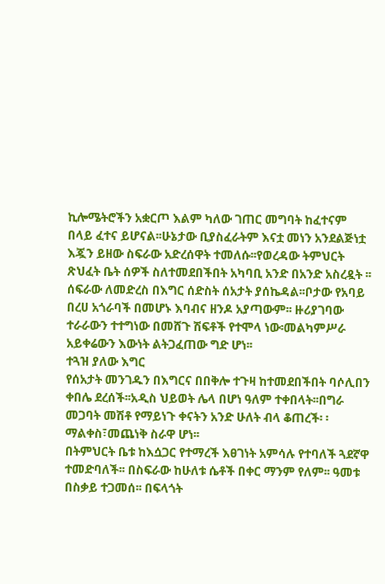ኪሎሜትሮችን አቋርጦ እልም ካለው ገጠር መግባት ከፈተናም በላይ ፈተና ይሆናል፡፡ሁኔታው ቢያስፈራትም እናቷ መነን አንደልጅነቷ እጇን ይዘው ስፍራው አድረሰዋት ተመለሱ፡፡የወረዳው ትምህርት ጽህፈት ቤት ሰዎች ስለተመደበችበት አካባቢ አንድ በአንድ አስረዷት ፡፡
ሰፍራው ለመድረስ በእግር ሰድስት ሰአታት ያሰኬዳል፡፡ቦታው የአባይ በረሀ አጎራባች በመሆኑ እባብና ዘንዶ አያጣውም፡፡ ዙሪያገባው ተራራውን ተተግነው በመሸጉ ሽፍቶች የተሞላ ነው፡መልካምሥራ አይቀሬውን እውነት ልትጋፈጠው ግድ ሆነ፡፡
ተጓዝ ያለው እግር
የሰአታት መንገዱን በእግርና በበቅሎ ተጉዛ ከተመደበችበት ባሶሊበን ቀበሌ ደረሰች፡፡አዲስ ህይወት ሌላ በሆነ ዓለም ተቀበላት፡፡በግራ መጋባት መሽቶ የማይነጉ ቀናትን አንድ ሁለት ብላ ቆጠረች፡ ፡ማልቀስ፣መጨነቅ ስራዋ ሆነ፡፡
በትምህርት ቤቱ ከእሷጋር የተማረች እፀገነት አምሳሉ የተባለች ጓደኛዋ ተመድባለች፡፡ በስፍራው ከሁለቱ ሴቶች በቀር ማንም የለም፡፡ ዓመቱ በስቃይ ተጋመሰ፡፡ በፍላጎት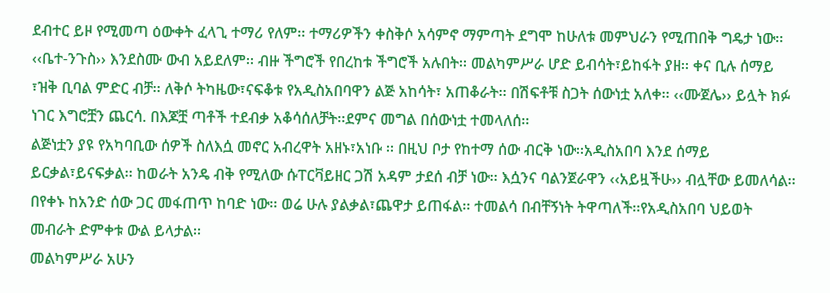ደብተር ይዞ የሚመጣ ዕውቀት ፈላጊ ተማሪ የለም፡፡ ተማሪዎችን ቀስቅሶ አሳምኖ ማምጣት ደግሞ ከሁለቱ መምህራን የሚጠበቅ ግዴታ ነው፡፡
‹‹ቤተ-ንጉስ›› እንደስሙ ውብ አይደለም፡፡ ብዙ ችግሮች የበረከቱ ችግሮች አሉበት፡፡ መልካምሥራ ሆድ ይብሳት፣ይከፋት ያዘ፡፡ ቀና ቢሉ ሰማይ ፣ዝቅ ቢባል ምድር ብቻ፡፡ ለቅሶ ትካዜው፣ናፍቆቱ የአዲስአበባዋን ልጅ አከሳት፣ አጠቆራት፡፡ በሽፍቶቹ ስጋት ሰውነቷ አለቀ፡፡ ‹‹ሙጀሌ›› ይሏት ክፉ ነገር እግሮቿን ጨርሳ. በእጆቿ ጣቶች ተደብቃ አቆሳሰለቻት፡፡ደምና መግል በሰውነቷ ተመላለሰ፡፡
ልጅነቷን ያዩ የአካባቢው ሰዎች ስለእሷ መኖር አብረዋት አዘኑ፣አነቡ ፡፡ በዚህ ቦታ የከተማ ሰው ብርቅ ነው፡፡አዲስአበባ እንደ ሰማይ ይርቃል፣ይናፍቃል፡፡ ከወራት አንዴ ብቅ የሚለው ሱፐርቫይዘር ጋሽ አዳም ታደሰ ብቻ ነው፡፡ እሷንና ባልንጀራዋን ‹‹አይዟችሁ›› ብሏቸው ይመለሳል፡፡በየቀኑ ከአንድ ሰው ጋር መፋጠጥ ከባድ ነው፡፡ ወሬ ሁሉ ያልቃል፣ጨዋታ ይጠፋል፡፡ ተመልሳ በብቸኝነት ትዋጣለች፡፡የአዲስአበባ ህይወት መብራት ድምቀቱ ውል ይላታል፡፡
መልካምሥራ አሁን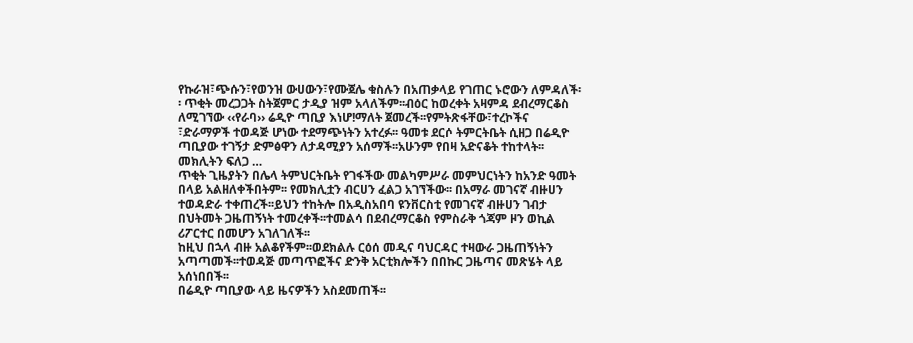የኩራዝ፣ጭሱን፣የወንዝ ውሀውን፣የሙጀሌ ቁስሉን በአጠቃላይ የገጠር ኑሮውን ለምዳለች፡፡ ጥቂት መረጋጋት ስትጀምር ታዲያ ዝም አላለችም፡፡ብዕር ከወረቀት አዛምዳ ደብረማርቆስ ለሚገኘው ‹‹የራባ›› ሬዲዮ ጣቢያ እነሆ!ማለት ጀመረች፡፡የምትጽፋቸው፣ተረኮችና ፣ድራማዎች ተወዳጅ ሆነው ተደማጭነትን አተረፉ፡፡ ዓመቱ ደርሶ ትምርትቤት ሲዘጋ በሬዲዮ ጣቢያው ተገኝታ ድምፅዋን ለታዳሚያን አሰማች፡፡አሁንም የበዛ አድናቆት ተከተላት፡፡
መክሊትን ፍለጋ …
ጥቂት ጊዜያትን በሌላ ትምህርትቤት የገፋችው መልካምሥራ መምህርነትን ከአንድ ዓመት በላይ አልዘለቀችበትም፡፡ የመክሊቷን ብርሀን ፈልጋ አገኘችው፡፡ በአማራ መገናኛ ብዙሀን ተወዳድራ ተቀጠረች፡፡ይህን ተከትሎ በአዲስአበባ ዩንቨርስቲ የመገናኛ ብዙሀን ገብታ በህትመት ጋዜጠኝነት ተመረቀች፡፡ተመልሳ በደብረማርቆስ የምስራቅ ጎጃም ዞን ወኪል ሪፖርተር በመሆን አገለገለች፡፡
ከዚህ በኋላ ብዙ አልቆየችም፡፡ወደክልሉ ርዕሰ መዲና ባህርዳር ተዛውራ ጋዜጠኝነትን አጣጣመች፡፡ተወዳጅ መጣጥፎችና ድንቅ አርቲክሎችን በበኩር ጋዜጣና መጽሄት ላይ አሰነበበች፡፡
በሬዲዮ ጣቢያው ላይ ዜናዎችን አስደመጠች፡፡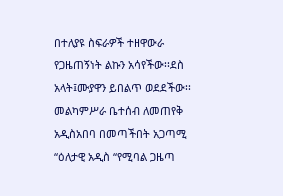በተለያዩ ስፍራዎች ተዘዋውራ የጋዜጠኝነት ልኩን አሳየችው፡፡ደስ አላት፤ሙያዋን ይበልጥ ወደደችው፡፡ መልካምሥራ ቤተሰብ ለመጠየቅ አዲስአበባ በመጣችበት አጋጣሚ “ዕለታዊ አዲስ “የሚባል ጋዜጣ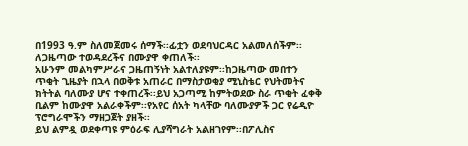በ1993 ዓ.ም ስለመጀመሩ ሰማች፡፡ፊቷን ወደባህርዳር አልመለሰችም፡፡ ለጋዜጣው ተወዳደረችና በሙያዋ ቀጠለች፡፡
አሁንም መልካምሥራና ጋዜጠኝነት አልተለያዩም፡፡ከጋዜጣው መበተን ጥቂት ጊዜያት በኋላ በወቅቱ አጠራር በማስታወቂያ ሚኒስቴር የህትመትና ክትትል ባለሙያ ሆና ተቀጠረች፡፡ይህ አጋጣሚ ከምትወደው ስራ ጥቂት ፈቀቅ ቢልም ከሙያዋ አልራቀችም፡፡የአየር ሰአት ካላቸው ባለሙያዎች ጋር የሬዲዮ ፕሮግራሞችን ማዘጋጀት ያዘች፡፡
ይህ ልምዷ ወደቀጣዩ ምዕራፍ ሊያሻግራት አልዘገየም፡፡በፖሊስና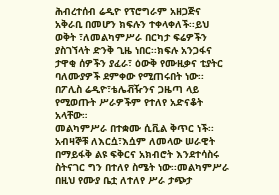ሕብረተሰብ ሬዲዮ የፕሮግራም አዘጋጅና አቅራቢ በመሆን ክፍሉን ተቀላቀለች፡፡ይህ ወቅት ፣ለመልካምሥራ በርካታ ፍሬዎችን ያስገኘላት ድንቅ ጊዜ ነበር፡፡ክፍሉ አንጋፋና ታዋቂ ሰዎችን ያፈራ፣ ዕውቅ የሙዚቃና ቲያትር ባለሙያዎች ደምቀው የሚጠሩበት ነው፡፡በፖሊስ ሬዲዮ፣ቴሌቭዥንና ጋዜጣ ላይ የሚወጡት ሥራዎችም የተለየ አድናቆት አላቸው።
መልካምሥራ በተቋሙ ሲቪል ቅጥር ነች፡፡ አብዛኞቹ ለእርሷ፣እሷም ለመላው ሠራዊት በማይፋቅ ልዩ ፍቅርና አክብሮት እንደተሳስሩ ስትናገር ግን በተለየ ስሜት ነው፡፡መልካምሥራ በዚህ የሙያ ቤቷ ለተለየ ሥራ ታጭታ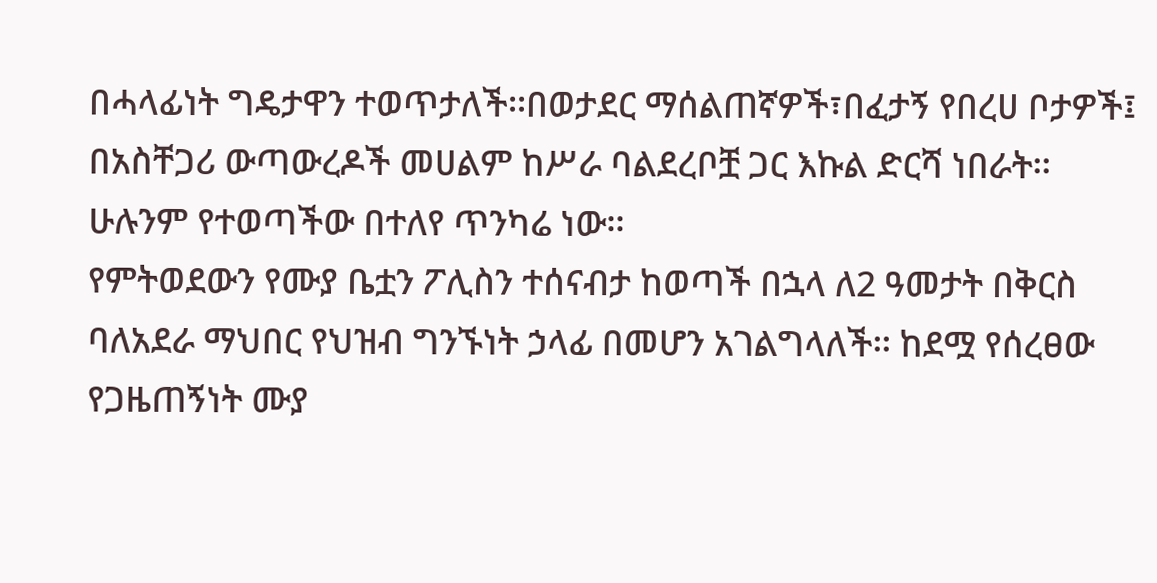በሓላፊነት ግዴታዋን ተወጥታለች፡፡በወታደር ማሰልጠኛዎች፣በፈታኝ የበረሀ ቦታዎች፤ በአስቸጋሪ ውጣውረዶች መሀልም ከሥራ ባልደረቦቿ ጋር እኩል ድርሻ ነበራት፡፡ ሁሉንም የተወጣችው በተለየ ጥንካሬ ነው፡፡
የምትወደውን የሙያ ቤቷን ፖሊስን ተሰናብታ ከወጣች በኋላ ለ2 ዓመታት በቅርስ ባለአደራ ማህበር የህዝብ ግንኙነት ኃላፊ በመሆን አገልግላለች፡፡ ከደሟ የሰረፀው የጋዜጠኝነት ሙያ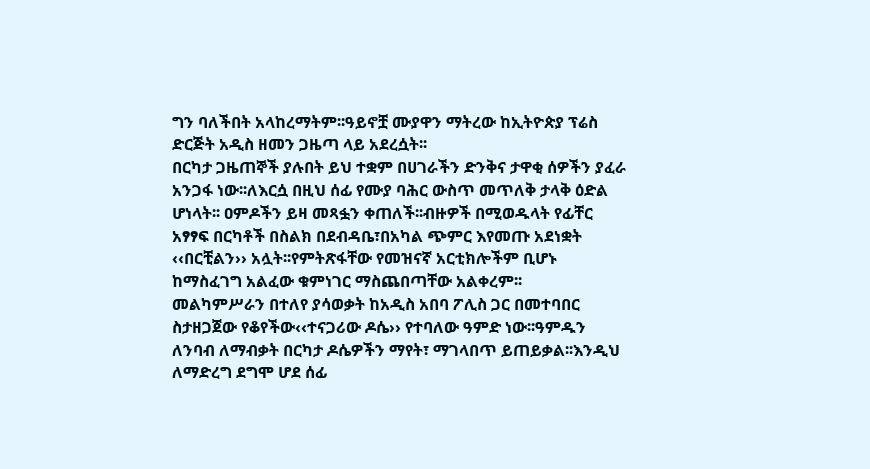ግን ባለችበት አላከረማትም፡፡ዓይኖቿ ሙያዋን ማትረው ከኢትዮጵያ ፕሬስ ድርጅት አዲስ ዘመን ጋዜጣ ላይ አደረሷት፡፡
በርካታ ጋዜጠኞች ያሉበት ይህ ተቋም በሀገራችን ድንቅና ታዋቂ ሰዎችን ያፈራ አንጋፋ ነው፡፡ለእርሷ በዚህ ሰፊ የሙያ ባሕር ውስጥ መጥለቅ ታላቅ ዕድል ሆነላት፡፡ ዐምዶችን ይዛ መጻፏን ቀጠለች፡፡ብዙዎች በሚወዱላት የፊቸር አፃፃፍ በርካቶች በስልክ በደብዳቤ፣በአካል ጭምር እየመጡ አደነቋት ‹‹በርቺልን›› አሏት፡፡የምትጽፋቸው የመዝናኛ አርቲክሎችም ቢሆኑ ከማስፈገግ አልፈው ቁምነገር ማስጨበጣቸው አልቀረም፡፡
መልካምሥራን በተለየ ያሳወቃት ከአዲስ አበባ ፖሊስ ጋር በመተባበር ስታዘጋጀው የቆየችው‹‹ተናጋሪው ዶሴ›› የተባለው ዓምድ ነው፡፡ዓምዱን ለንባብ ለማብቃት በርካታ ዶሴዎችን ማየት፣ ማገላበጥ ይጠይቃል፡፡እንዲህ ለማድረግ ደግሞ ሆደ ሰፊ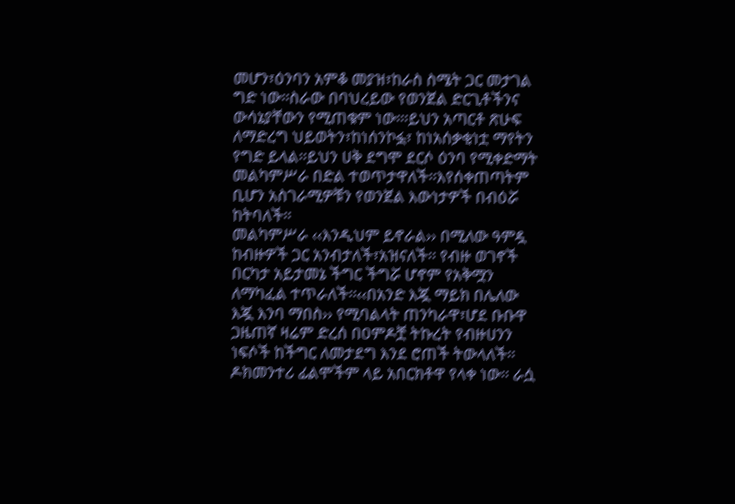መሆን፣ዕንባን አምቆ መያዝ፣ከራስ ስሜት ጋር መታገል ግድ ነው፡፡ስራው በባህረይው የወንጀል ድርጊቶችንና ውሳኔያቸውን የሚጠቁም ነው፡፡፡ይህን አጣርቶ ጽሁፍ ለማድረግ ህይወትን፣ከነሰንኮፏ፣ ከነአሰቃቂነቷ ማየትን የግድ ይላል፡፡ይህን ሀቅ ደግሞ ደርሶ ዕንባ የሚቀድማት መልካምሥራ በድል ተወጥታዋለች፡፡እየሰቀጠጣትም ቢሆን አስገራሚዎቹን የወንጀል እውነታዎች በብዕሯ ከትባለች፡፡
መልካምሥራ ‹‹እንዲህም ይኖራል›› በሚለው ዓምዷ ከብዙዎች ጋር አንብታለች፣አዝናለች፡፡ የብዙ ወገኖች በርካታ አይታመኔ ችግር ችግሯ ሆኖም የአቅሟን ለማካፈል ተጥራለች፡፡‹‹በአንድ እጇ ማይክ በሌለው እጇ እንባ ማበስ›› የሚባልላት ጠንካራዋ፣ሆደ ቡቡዋ ጋዜጠኛ ዛሬም ድረሰ በዐምዶቿ ትኩረት የብዙሀንን ነፍሶች ከችግር ለመታደግ እንደ ሮጠች ትውላለች፡፡ዶክመንተሪ ፊልሞችም ላይ አበርክቶዋ የላቀ ነው፡፡ ራሷ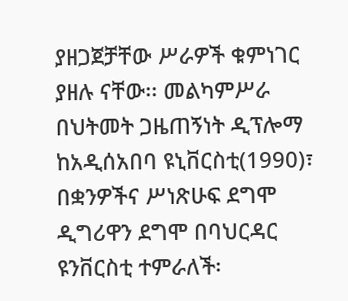ያዘጋጀቻቸው ሥራዎች ቁምነገር ያዘሉ ናቸው፡፡ መልካምሥራ በህትመት ጋዜጠኝነት ዲፕሎማ ከአዲሰአበባ ዩኒቨርስቲ(1990)፣ በቋንዎችና ሥነጽሁፍ ደግሞ ዲግሪዋን ደግሞ በባህርዳር ዩንቨርስቲ ተምራለች፡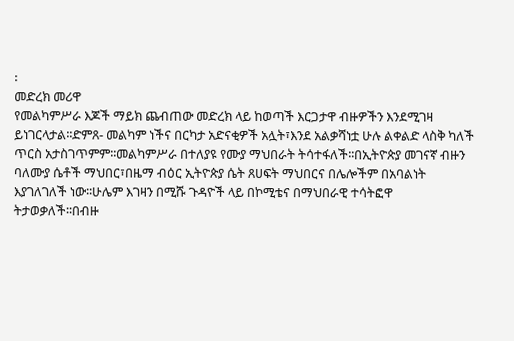፡
መድረክ መሪዋ
የመልካምሥራ እጆች ማይክ ጨብጠው መድረክ ላይ ከወጣች እርጋታዋ ብዙዎችን እንደሚገዛ ይነገርላታል፡፡ድምጸ- መልካም ነችና በርካታ አድናቂዎች አሏት፣እንደ አልቃሻነቷ ሁሉ ልቀልድ ላስቅ ካለች ጥርስ አታስገጥምም፡፡መልካምሥራ በተለያዩ የሙያ ማህበራት ትሳተፋለች፡፡በኢትዮጵያ መገናኛ ብዙን ባለሙያ ሴቶች ማህበር፣በዜማ ብዕር ኢትዮጵያ ሴት ጸሀፍት ማህበርና በሌሎችም በአባልነት እያገለገለች ነው፡፡ሁሌም እገዛን በሚሹ ጉዳዮች ላይ በኮሚቴና በማህበራዊ ተሳትፎዋ
ትታወቃለች፡፡በብዙ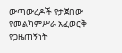ውጣውረዶች የታጀበው የመልካምሥራ አፈወርቅ የጋዜጠኝነት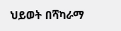ህይወት በሻካራማ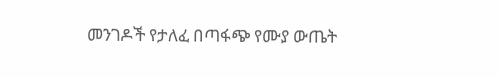መንገዶች የታለፈ በጣፋጭ የሙያ ውጤት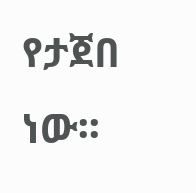የታጀበ ነው፡፡